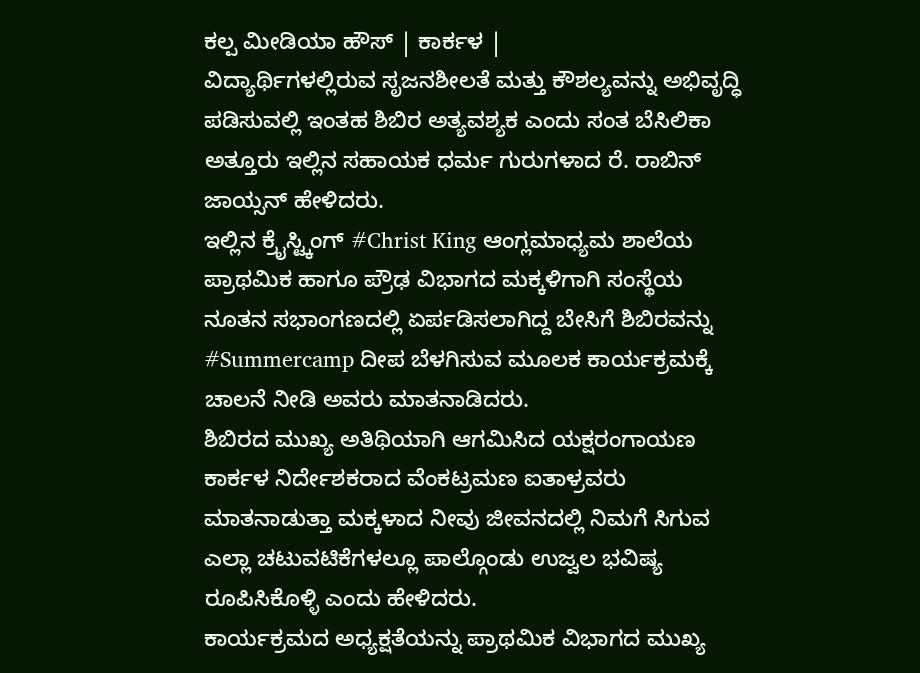ಕಲ್ಪ ಮೀಡಿಯಾ ಹೌಸ್ | ಕಾರ್ಕಳ |
ವಿದ್ಯಾರ್ಥಿಗಳಲ್ಲಿರುವ ಸೃಜನಶೀಲತೆ ಮತ್ತು ಕೌಶಲ್ಯವನ್ನು ಅಭಿವೃದ್ಧಿ ಪಡಿಸುವಲ್ಲಿ ಇಂತಹ ಶಿಬಿರ ಅತ್ಯವಶ್ಯಕ ಎಂದು ಸಂತ ಬೆಸಿಲಿಕಾ ಅತ್ತೂರು ಇಲ್ಲಿನ ಸಹಾಯಕ ಧರ್ಮ ಗುರುಗಳಾದ ರೆ. ರಾಬಿನ್ ಜಾಯ್ಸನ್ ಹೇಳಿದರು.
ಇಲ್ಲಿನ ಕ್ರೈಸ್ಟ್ಕಿಂಗ್ #Christ King ಆಂಗ್ಲಮಾಧ್ಯಮ ಶಾಲೆಯ ಪ್ರಾಥಮಿಕ ಹಾಗೂ ಪ್ರೌಢ ವಿಭಾಗದ ಮಕ್ಕಳಿಗಾಗಿ ಸಂಸ್ಥೆಯ ನೂತನ ಸಭಾಂಗಣದಲ್ಲಿ ಏರ್ಪಡಿಸಲಾಗಿದ್ದ ಬೇಸಿಗೆ ಶಿಬಿರವನ್ನು #Summercamp ದೀಪ ಬೆಳಗಿಸುವ ಮೂಲಕ ಕಾರ್ಯಕ್ರಮಕ್ಕೆ ಚಾಲನೆ ನೀಡಿ ಅವರು ಮಾತನಾಡಿದರು.
ಶಿಬಿರದ ಮುಖ್ಯ ಅತಿಥಿಯಾಗಿ ಆಗಮಿಸಿದ ಯಕ್ಷರಂಗಾಯಣ ಕಾರ್ಕಳ ನಿರ್ದೇಶಕರಾದ ವೆಂಕಟ್ರಮಣ ಐತಾಳ್ರವರು ಮಾತನಾಡುತ್ತಾ ಮಕ್ಕಳಾದ ನೀವು ಜೀವನದಲ್ಲಿ ನಿಮಗೆ ಸಿಗುವ ಎಲ್ಲಾ ಚಟುವಟಿಕೆಗಳಲ್ಲೂ ಪಾಲ್ಗೊಂಡು ಉಜ್ವಲ ಭವಿಷ್ಯ ರೂಪಿಸಿಕೊಳ್ಳಿ ಎಂದು ಹೇಳಿದರು.
ಕಾರ್ಯಕ್ರಮದ ಅಧ್ಯಕ್ಷತೆಯನ್ನು ಪ್ರಾಥಮಿಕ ವಿಭಾಗದ ಮುಖ್ಯ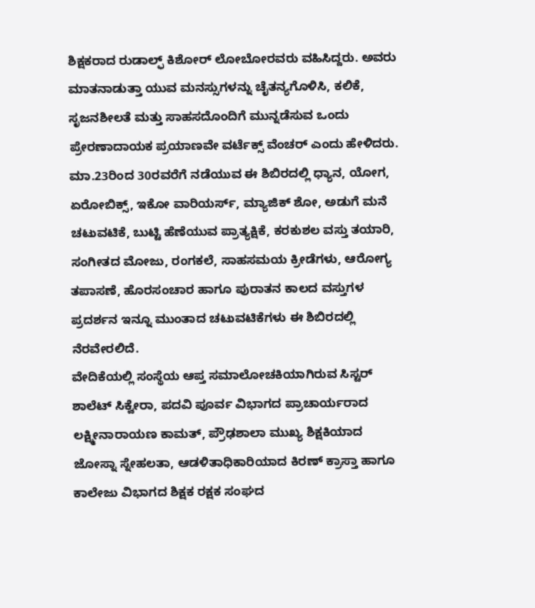ಶಿಕ್ಷಕರಾದ ರುಡಾಲ್ಫ್ ಕಿಶೋರ್ ಲೋಬೋರವರು ವಹಿಸಿದ್ದರು. ಅವರು ಮಾತನಾಡುತ್ತಾ ಯುವ ಮನಸ್ಸುಗಳನ್ನು ಚೈತನ್ಯಗೊಳಿಸಿ, ಕಲಿಕೆ, ಸೃಜನಶೀಲತೆ ಮತ್ತು ಸಾಹಸದೊಂದಿಗೆ ಮುನ್ನಡೆಸುವ ಒಂದು ಪ್ರೇರಣಾದಾಯಕ ಪ್ರಯಾಣವೇ ವರ್ಟೆಕ್ಸ್ ವೆಂಚರ್ ಎಂದು ಹೇಳಿದರು.
ಮಾ.23ರಿಂದ 30ರವರೆಗೆ ನಡೆಯುವ ಈ ಶಿಬಿರದಲ್ಲಿ ಧ್ಯಾನ, ಯೋಗ, ಏರೋಬಿಕ್ಸ್, ಇಕೋ ವಾರಿಯರ್ಸ್, ಮ್ಯಾಜಿಕ್ ಶೋ, ಅಡುಗೆ ಮನೆ ಚಟುವಟಿಕೆ, ಬುಟ್ಟಿ ಹೆಣೆಯುವ ಪ್ರಾತ್ಯಕ್ಷಿಕೆ, ಕರಕುಶಲ ವಸ್ತು ತಯಾರಿ, ಸಂಗೀತದ ಮೋಜು, ರಂಗಕಲೆ, ಸಾಹಸಮಯ ಕ್ರೀಡೆಗಳು, ಆರೋಗ್ಯ ತಪಾಸಣೆ, ಹೊರಸಂಚಾರ ಹಾಗೂ ಪುರಾತನ ಕಾಲದ ವಸ್ತುಗಳ ಪ್ರದರ್ಶನ ಇನ್ನೂ ಮುಂತಾದ ಚಟುವಟಿಕೆಗಳು ಈ ಶಿಬಿರದಲ್ಲಿ ನೆರವೇರಲಿದೆ.
ವೇದಿಕೆಯಲ್ಲಿ ಸಂಸ್ಥೆಯ ಆಪ್ತ ಸಮಾಲೋಚಕಿಯಾಗಿರುವ ಸಿಸ್ಟರ್ ಶಾಲೆಟ್ ಸಿಕ್ವೇರಾ, ಪದವಿ ಪೂರ್ವ ವಿಭಾಗದ ಪ್ರಾಚಾರ್ಯರಾದ ಲಕ್ಷ್ಮೀನಾರಾಯಣ ಕಾಮತ್, ಪ್ರೌಢಶಾಲಾ ಮುಖ್ಯ ಶಿಕ್ಷಕಿಯಾದ ಜೋಸ್ನಾ ಸ್ನೇಹಲತಾ, ಆಡಳಿತಾಧಿಕಾರಿಯಾದ ಕಿರಣ್ ಕ್ರಾಸ್ತಾ ಹಾಗೂ ಕಾಲೇಜು ವಿಭಾಗದ ಶಿಕ್ಷಕ ರಕ್ಷಕ ಸಂಘದ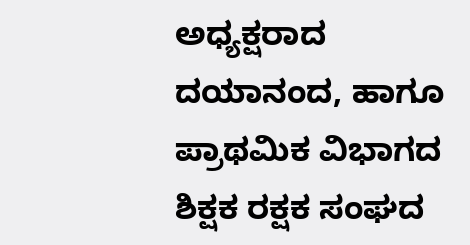ಅಧ್ಯಕ್ಷರಾದ ದಯಾನಂದ, ಹಾಗೂ ಪ್ರಾಥಮಿಕ ವಿಭಾಗದ ಶಿಕ್ಷಕ ರಕ್ಷಕ ಸಂಘದ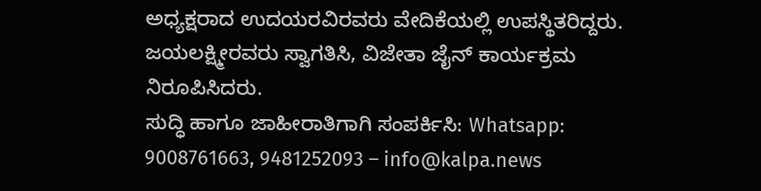ಅಧ್ಯಕ್ಷರಾದ ಉದಯರವಿರವರು ವೇದಿಕೆಯಲ್ಲಿ ಉಪಸ್ಥಿತರಿದ್ದರು. ಜಯಲಕ್ಷ್ಮೀರವರು ಸ್ವಾಗತಿಸಿ, ವಿಜೇತಾ ಜೈನ್ ಕಾರ್ಯಕ್ರಮ ನಿರೂಪಿಸಿದರು.
ಸುದ್ಧಿ ಹಾಗೂ ಜಾಹೀರಾತಿಗಾಗಿ ಸಂಪರ್ಕಿಸಿ: Whatsapp: 9008761663, 9481252093 – info@kalpa.news